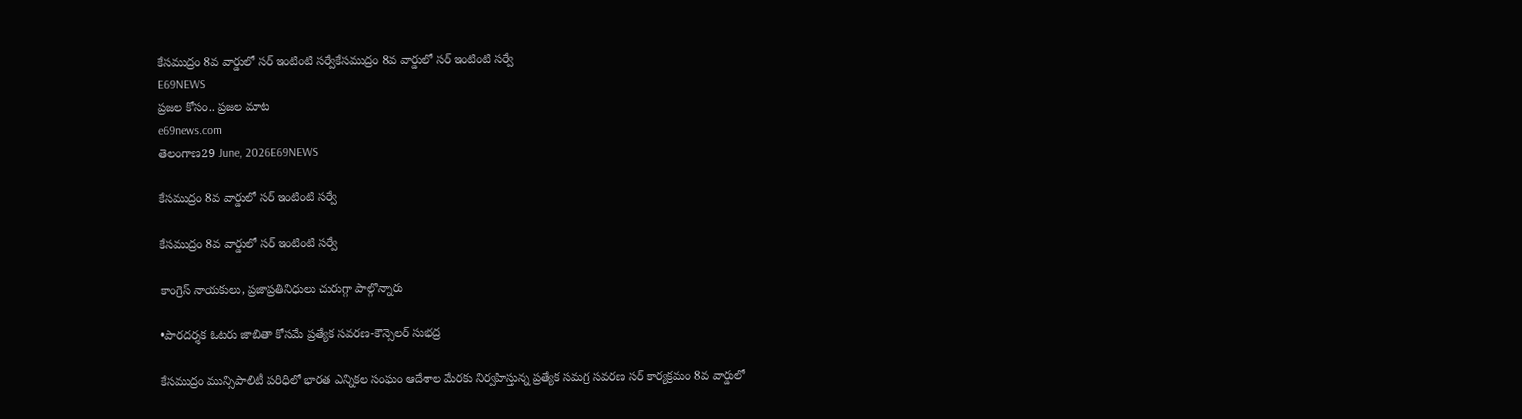కేసముద్రం 8వ వార్డులో సర్ ఇంటింటి సర్వేకేసముద్రం 8వ వార్డులో సర్ ఇంటింటి సర్వే
E69NEWS
ప్రజల కోసం.. ప్రజల మాట
e69news.com
తెలంగాణ29 June, 2026E69NEWS

కేసముద్రం 8వ వార్డులో సర్ ఇంటింటి సర్వే

కేసముద్రం 8వ వార్డులో సర్ ఇంటింటి సర్వే

కాంగ్రెస్ నాయకులు, ప్రజాప్రతినిధులు చురుగ్గా పాల్గొన్నారు

•పారదర్శక ఓటరు జాబితా కోసమే ప్రత్యేక సవరణ-కౌన్సెలర్ సుభద్ర

కేసముద్రం మున్సిపాలిటీ పరిధిలో భారత ఎన్నికల సంఘం ఆదేశాల మేరకు నిర్వహిస్తున్న ప్రత్యేక సమగ్ర సవరణ సర్ కార్యక్రమం 8వ వార్డులో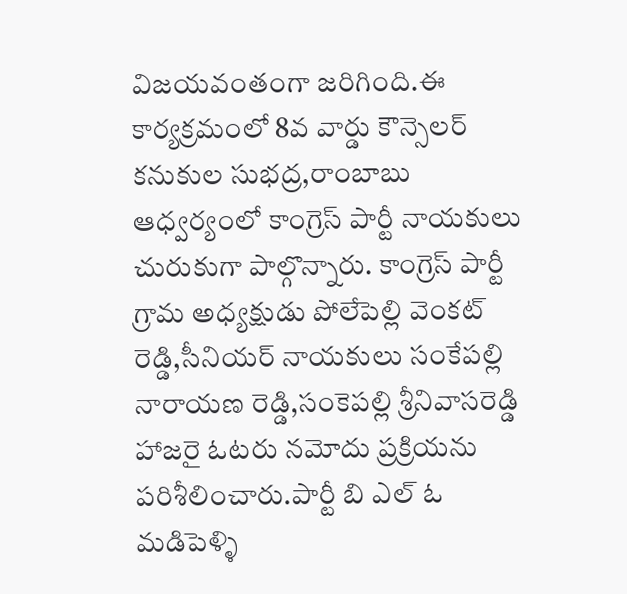విజయవంతంగా జరిగింది.ఈ కార్యక్రమంలో 8వ వార్డు కౌన్సెలర్ కనుకుల సుభద్ర,రాంబాబు ఆధ్వర్యంలో కాంగ్రెస్ పార్టీ నాయకులు చురుకుగా పాల్గొన్నారు. కాంగ్రెస్ పార్టీ గ్రామ అధ్యక్షుడు పోలేపెల్లి వెంకట్ రెడ్డి,సీనియర్ నాయకులు సంకేపల్లి నారాయణ రెడ్డి,సంకెపల్లి శ్రీనివాసరెడ్డి హాజరై ఓటరు నమోదు ప్రక్రియను పరిశీలించారు.పార్టీ బి ఎల్ ఓ మడిపెళ్ళి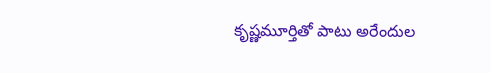కృష్ణమూర్తితో పాటు అరేందుల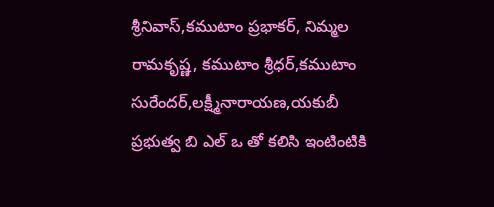శ్రీనివాస్,కముటాం ప్రభాకర్, నిమ్మల రామకృష్ణ, కముటాం శ్రీధర్,కముటాం సురేందర్,లక్ష్మీనారాయణ,యకుబీ ప్రభుత్వ బి ఎల్ ఒ తో కలిసి ఇంటింటికి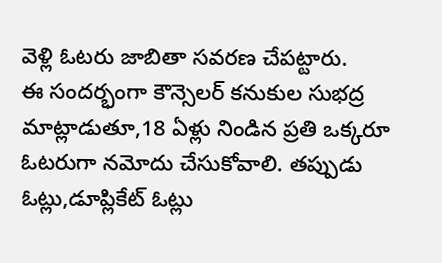వెళ్లి ఓటరు జాబితా సవరణ చేపట్టారు.
ఈ సందర్భంగా కౌన్సెలర్ కనుకుల సుభద్ర మాట్లాడుతూ,18 ఏళ్లు నిండిన ప్రతి ఒక్కరూ ఓటరుగా నమోదు చేసుకోవాలి. తప్పుడు ఓట్లు,డూప్లికేట్ ఓట్లు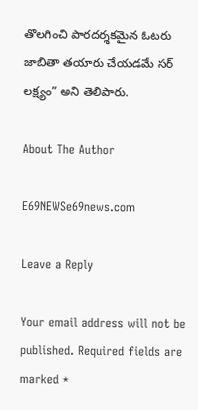తొలగించి పారదర్శకమైన ఓటరు జాబితా తయారు చేయడమే సర్ లక్ష్యం” అని తెలిపారు.

About The Author

E69NEWSe69news.com

Leave a Reply

Your email address will not be published. Required fields are marked *